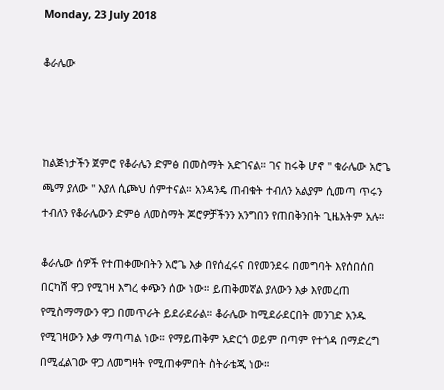Monday, 23 July 2018

ቆራሌው



ከልጅነታችን ጀምሮ የቆራሌን ድምፅ በመስማት አድገናል። ገና ከሩቅ ሆኖ '' ቁራሌው አሮጌ ጫማ ያለው '' እያለ ሲጮህ ሰምተናል። አንዳንዴ ጠብቁት ተብለን አልያም ሲመጣ ጥሩን ተብለን የቆራሌውን ድምፅ ለመስማት ጆሮዎቻችንን አንግበን የጠበቅንበት ጊዜአትም አሉ።

ቆራሌው ሰዎች የተጠቀሙበትን አሮጌ እቃ በየሰፈሩና በየመንደሩ በመግባት እየሰበሰበ በርካሽ ዋጋ የሚገዛ እግረ ቀጭን ሰው ነው። ይጠቅመኛል ያለውን እቃ እየመረጠ የሚስማማውን ዋጋ በመጥራት ይደራደራል። ቆራሌው ከሚደራደርበት መንገድ አንዱ የሚገዛውን እቃ ማጣጣል ነው። የማይጠቅም አድርጎ ወይም በጣም የተጎዳ በማድረግ በሚፈልገው ዋጋ ለመግዛት የሚጠቀምበት ስትራቴጂ ነው።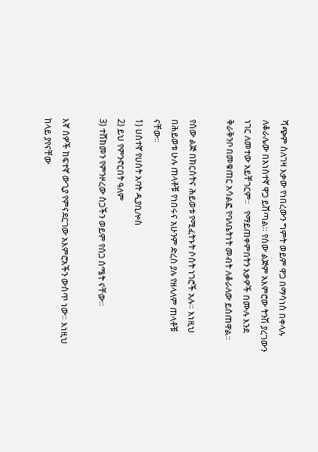ሻጭም ስለገዛ እቃው የነበረውን ግምት ወይም ዋጋ በማሳነስ በቀላሉ ለቆራሌው በአነስተኛ ዋጋ ይሸጣል። የሰው ልጅም አእምሮው ትንሽ ያረገውን ነገር ለመተው አይቸገርም።   የማይጠቀምበትን እቃዎች በሙሉ እንደ ቅራቅንቦ በመቁጠር አሳልፎ የባለቤትነት መብት ለቆራለው ይሰጠዋል።

የሰው ልጅ በክርስትና ሕይወቱ የሚፈትኑት ሶስት ነገሮች አሉ። እነዚህ በሕይወቱ ሁሉ ጠላቶቹ የነበሩና አሁንም ድረስ ያሉ የዘላለም ጠላቶቹ ናቸው።
1) ሀሰተኛ የሀሰት አባት ዲያቢሎስ
2) ይህ የምንኖርበት ዓለም
3) ተሸክመን የምንዞረው ስጋችን ወይም የሰጋ ሰሜት ናቸው።

እኛ ሰዎች ከፍተኛ ውጊያ የምናደርገው አእምሮአችን ውስጥ ነው። እነዚህ ከላይ ያየናቸው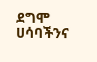ደግሞ ሀሳባችንና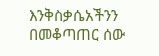እንቅስቃሴአችንን በመቆጣጠር ሰው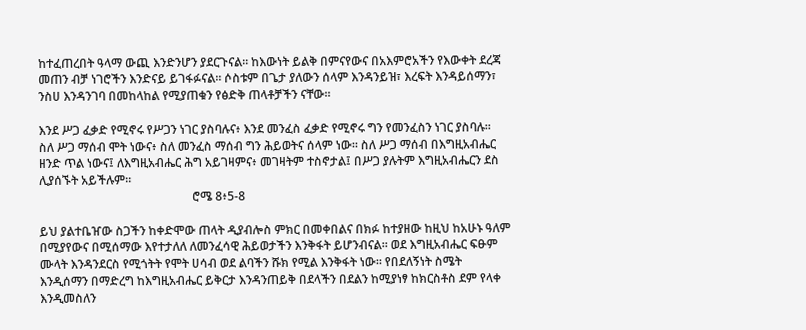ከተፈጠረበት ዓላማ ውጪ እንድንሆን ያደርጉናል። ከእውነት ይልቅ በምናየውና በአእምሮአችን የእውቀት ደረጃ መጠን ብቻ ነገሮችን እንድናይ ይገፋፉናል። ሶስቱም በጌታ ያለውን ሰላም እንዳንይዝ፣ እረፍት እንዳይሰማን፣ ንስሀ እንዳንገባ በመከላከል የሚያጠቁን የፅድቅ ጠላቶቻችን ናቸው።

እንደ ሥጋ ፈቃድ የሚኖሩ የሥጋን ነገር ያስባሉና፥ እንደ መንፈስ ፈቃድ የሚኖሩ ግን የመንፈስን ነገር ያስባሉ።
ስለ ሥጋ ማሰብ ሞት ነውና፥ ስለ መንፈስ ማሰብ ግን ሕይወትና ሰላም ነው። ስለ ሥጋ ማሰብ በእግዚአብሔር ዘንድ ጥል ነውና፤ ለእግዚአብሔር ሕግ አይገዛምና፥ መገዛትም ተስኖታል፤ በሥጋ ያሉትም እግዚአብሔርን ደስ ሊያሰኙት አይችሉም።
                                                   ሮሜ 8፥5-8

ይህ ያልተቤዠው ስጋችን ከቀድሞው ጠላት ዲያብሎስ ምክር በመቀበልና በክፉ ከተያዘው ከዚህ ከአሁኑ ዓለም በሚያየውና በሚሰማው እየተታለለ ለመንፈሳዊ ሕይወታችን እንቅፋት ይሆንብናል። ወደ እግዚአብሔር ፍፁም ሙላት እንዳንደርስ የሚጎትት የሞት ሀሳብ ወደ ልባችን ሹክ የሚል እንቅፋት ነው። የበደለኝነት ስሜት እንዲሰማን በማድረግ ከእግዚአብሔር ይቅርታ እንዳንጠይቅ በደላችን በደልን ከሚያነፃ ከክርስቶስ ደም የላቀ እንዲመስለን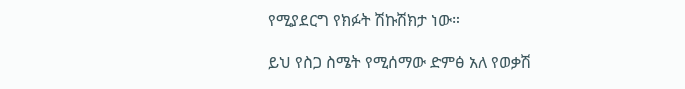የሚያደርግ የክፉት ሽኩሽክታ ነው።

ይህ የስጋ ስሜት የሚሰማው ድምፅ አለ የወቃሽ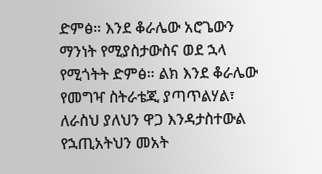ድምፅ። እንደ ቆራሌው አሮጌውን ማንነት የሚያስታውስና ወደ ኋላ የሚጎትት ድምፅ። ልክ እንደ ቆራሌው የመግዣ ስትራቴጂ ያጣጥልሃል፣ ለራስህ ያለህን ዋጋ እንዳታስተውል የኋጢአትህን መአት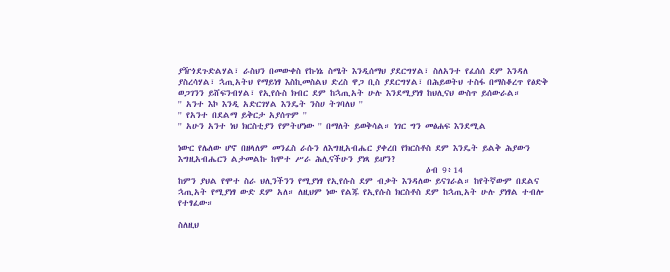ያዥጎደጉድልሃል፣ ራስህን በመውቀስ የኩነኔ ስሜት እንዲሰማህ ያደርግሃል፣ ስለአንተ የፈሰሰ ደም እንዳለ ያስረሳሃል፣ ኋጢአትህ የማይነፃ እስኪመስልህ ድረስ ዋጋ ቢስ ያደርግሃል፣ በሕይወትህ ተስፋ በማስቆረጥ የፅድቅ ወጋገንን ይሸፍንብሃል፣ የኢየሱስ ክብር ደም ከኋጢአት ሁሉ እንደሚያነፃ ከህሊናህ ውስጥ ይሰውራል።
'' አንተ እኮ እንዲ አድርገሃል እንዴት ንስሀ ትገባለህ ''
'' የአንተ በደልማ ይቅርታ አያሰጥም ''
'' አሁን አንተ ነህ ክርስቲያን የምትሆነው '' በማለት ይወቅሳል። ነገር ግን መፅሐፍ እንደሚል

ነውር የሌለው ሆኖ በዘላለም መንፈስ ራሱን ለእግዚአብሔር ያቀረበ የክርስቶስ ደም እንዴት ይልቅ ሕያውን እግዚአብሔርን ልታመልኩ ከሞተ ሥራ ሕሊናችሁን ያነጻ ይሆን?
                                                              ዕብ 9፥14
ከምን ያህል የሞተ ስራ ህሊንችንን የሚያነፃ የኢየሱስ ደም ብቃት እንዳለው ይናገራል። ከየትኛውም በደልና ኋጢአት የሚያነፃ ውድ ደም አለ። ለዚህም ነው የልጁ የኢየሱስ ክርስቶስ ደም ከኋጢአት ሁሉ ያነፃል ተብሎ የተፃፈው።

ስለዚህ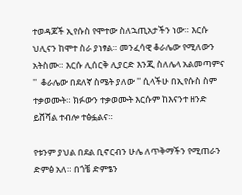ተወዳጆች ኢየሱስ የሞተው ስለኋጢአታችን ነው። እርሱ ህሊናን ከሞተ ስራ ያነፃል። መንፈሳዊ ቆራሌው የሚለውን አትስሙ። እርሱ ሊሰርቅ ሊያርድ እንጂ ስለሌላ አልመጣምና ''  ቆራሌው በደለኛ ስሜት ያለው '' ሲላችሁ በኢየሱስ ስም ተቃወሙት። ክፉውን ተቃወሙት እርሱም ከእናንተ ዘንድ ይሸሻል ተብሎ ተፅፏልና።

የቱንም ያህል በደል ቢኖርብን ሁሌ ለጥቅማችን የሚጠራን ድምፅ አለ። በጎቼ ድምፄን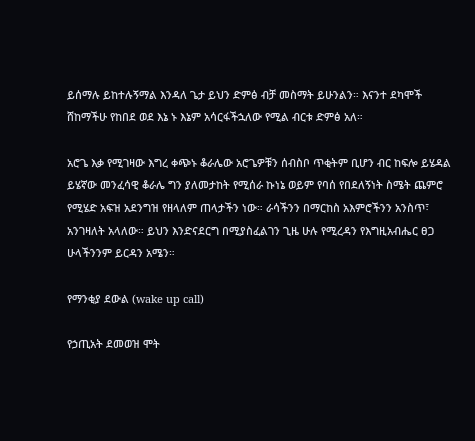ይሰማሉ ይከተሉኝማል እንዳለ ጌታ ይህን ድምፅ ብቻ መስማት ይሁንልን። እናንተ ደካሞች ሸከማችሁ የከበደ ወደ እኔ ኑ እኔም አሳርፋችኋለው የሚል ብርቱ ድምፅ አለ።

አሮጌ እቃ የሚገዛው እግረ ቀጭኑ ቆራሌው አሮጌዎቹን ሰብስቦ ጥቂትም ቢሆን ብር ከፍሎ ይሄዳል ይሄኛው መንፈሳዊ ቆራሌ ግን ያለመታከት የሚሰራ ኩነኔ ወይም የባሰ የበደለኝነት ስሜት ጨምሮ  የሚሄድ አፍዝ አደንግዝ የዘላለም ጠላታችን ነው። ራሳችንን በማርከስ አእምሮችንን አንስጥ፣ አንገዛለት አላለው። ይህን እንድናደርግ በሚያስፈልገን ጊዜ ሁሉ የሚረዳን የእግዚአብሔር ፀጋ ሁላችንንም ይርዳን አሜን።

የማንቂያ ደውል (wake up call)

የኃጢአት ደመወዝ ሞት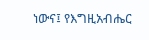ነውና፤ የእግዚአብሔር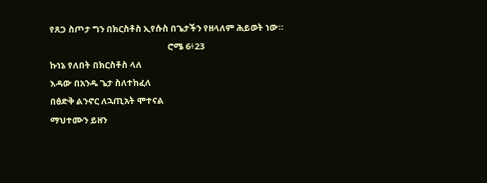የጸጋ ስጦታ ግን በክርስቶስ ኢየሱስ በጌታችን የዘላለም ሕይወት ነው።
                                                           ሮሜ 6፥23
ኩነኔ የለበት በክርስቶስ ላለ
እዳው በአንዱ ጌታ ስለተከፈለ
በፅድቅ ልንኖር ለኋጢአት ሞተናል
ማህተሙን ይዘን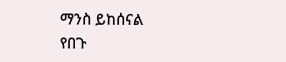ማንስ ይከሰናል
የበጉ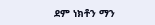ደም ነክቶን ማን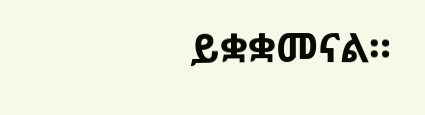ይቋቋመናል።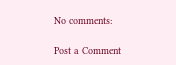No comments:

Post a Comment